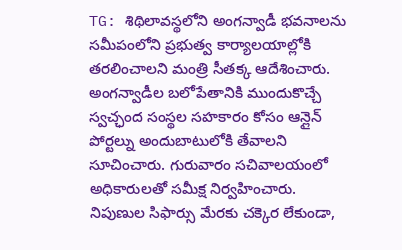TG: శిథిలావస్థలోని అంగన్వాడీ భవనాలను సమీపంలోని ప్రభుత్వ కార్యాలయాల్లోకి తరలించాలని మంత్రి సీతక్క ఆదేశించారు. అంగన్వాడీల బలోపేతానికి ముందుకొచ్చే స్వచ్ఛంద సంస్థల సహకారం కోసం ఆన్లైన్ పోర్టల్ను అందుబాటులోకి తేవాలని సూచించారు. గురువారం సచివాలయంలో అధికారులతో సమీక్ష నిర్వహించారు. నిపుణుల సిఫార్సు మేరకు చక్కెర లేకుండా,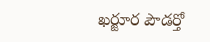ఖర్జూర పౌడర్తో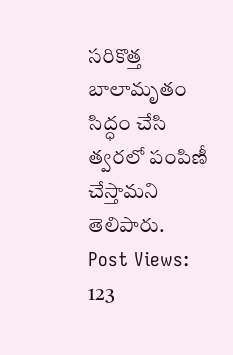సరికొత్త బాలామృతం సిద్ధం చేసి త్వరలో పంపిణీ చేస్తామని తెలిపారు.
Post Views: 123